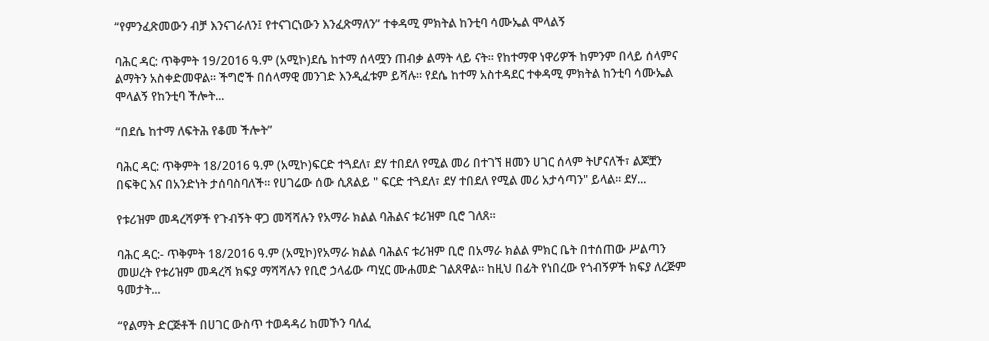“የምንፈጽመውን ብቻ እንናገራለን፤ የተናገርነውን እንፈጽማለን” ተቀዳሚ ምክትል ከንቲባ ሳሙኤል ሞላልኝ

ባሕር ዳር: ጥቅምት 19/2016 ዓ.ም (አሚኮ)ደሴ ከተማ ሰላሟን ጠብቃ ልማት ላይ ናት። የከተማዋ ነዋሪዎች ከምንም በላይ ሰላምና ልማትን አስቀድመዋል። ችግሮች በሰላማዊ መንገድ እንዲፈቱም ይሻሉ። የደሴ ከተማ አስተዳደር ተቀዳሚ ምክትል ከንቲባ ሳሙኤል ሞላልኝ የከንቲባ ችሎት...

“በደሴ ከተማ ለፍትሕ የቆመ ችሎት”

ባሕር ዳር: ጥቅምት 18/2016 ዓ.ም (አሚኮ)ፍርድ ተጓደለ፣ ደሃ ተበደለ የሚል መሪ በተገኘ ዘመን ሀገር ሰላም ትሆናለች፣ ልጆቿን በፍቅር እና በአንድነት ታሰባስባለች። የሀገሬው ሰው ሲጸልይ " ፍርድ ተጓደለ፣ ደሃ ተበደለ የሚል መሪ አታሳጣን" ይላል። ደሃ...

የቱሪዝም መዳረሻዎች የጉብኝት ዋጋ መሻሻሉን የአማራ ክልል ባሕልና ቱሪዝም ቢሮ ገለጸ።

ባሕር ዳር:- ጥቅምት 18/2016 ዓ.ም (አሚኮ)የአማራ ክልል ባሕልና ቱሪዝም ቢሮ በአማራ ክልል ምክር ቤት በተሰጠው ሥልጣን መሠረት የቱሪዝም መዳረሻ ክፍያ ማሻሻሉን የቢሮ ኃላፊው ጣሂር ሙሐመድ ገልጸዋል። ከዚህ በፊት የነበረው የጎብኝዎች ክፍያ ለረጅም ዓመታት...

“የልማት ድርጅቶች በሀገር ውስጥ ተወዳዳሪ ከመኾን ባለፈ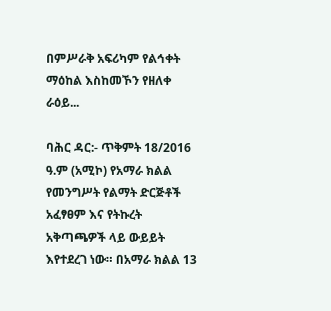በምሥራቅ አፍሪካም የልኅቀት ማዕከል እስከመኾን የዘለቀ ራዕይ...

ባሕር ዳር:- ጥቅምት 18/2016 ዓ.ም (አሚኮ) የአማራ ክልል የመንግሥት የልማት ድርጅቶች አፈፃፀም እና የትኩረት አቅጣጫዎች ላይ ውይይት እየተደረገ ነው። በአማራ ክልል 13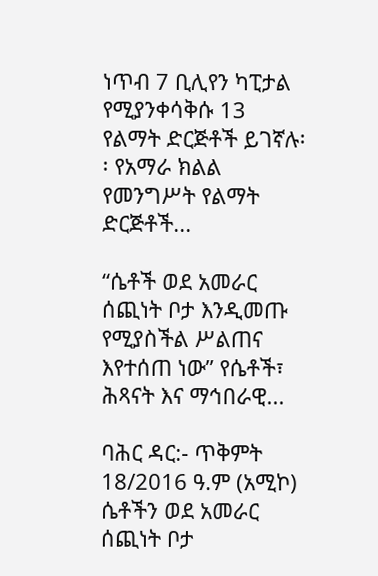ነጥብ 7 ቢሊየን ካፒታል የሚያንቀሳቅሱ 13 የልማት ድርጅቶች ይገኛሉ፡፡ የአማራ ክልል የመንግሥት የልማት ድርጅቶች...

“ሴቶች ወደ አመራር ሰጪነት ቦታ እንዲመጡ የሚያስችል ሥልጠና እየተሰጠ ነው” የሴቶች፣ ሕጻናት እና ማኅበራዊ...

ባሕር ዳር:- ጥቅምት 18/2016 ዓ.ም (አሚኮ) ሴቶችን ወደ አመራር ሰጪነት ቦታ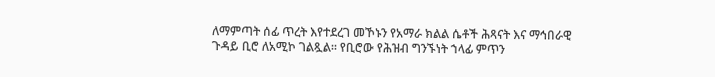ለማምጣት ሰፊ ጥረት እየተደረገ መኾኑን የአማራ ክልል ሴቶች ሕጻናት እና ማኅበራዊ ጉዳይ ቢሮ ለአሚኮ ገልጿል፡፡ የቢሮው የሕዝብ ግንኙነት ኀላፊ ምጥን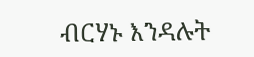ብርሃኑ እንዳሉት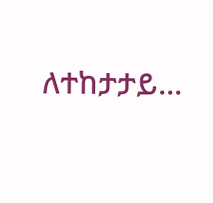ለተከታታይ...